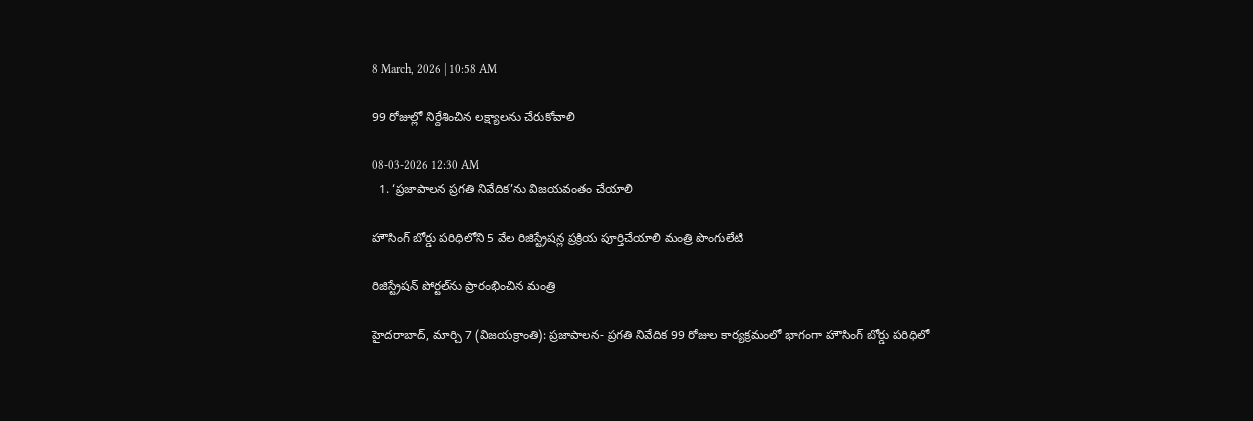8 March, 2026 | 10:58 AM

99 రోజుల్లో నిర్దేశించిన లక్ష్యాలను చేరుకోవాలి

08-03-2026 12:30 AM
  1. ‘ప్రజాపాలన ప్రగతి నివేదిక’ను విజయవంతం చేయాలి

హౌసింగ్ బోర్డు పరిధిలోని 5 వేల రిజిస్ట్రేషన్ల ప్రక్రియ పూర్తిచేయాలి మంత్రి పొంగులేటి

రిజిస్ట్రేషన్ పోర్టల్‌ను ప్రారంభించిన మంత్రి

హైదరాబాద్, మార్చి 7 (విజయక్రాంతి): ప్రజాపాలన- ప్రగతి నివేదిక 99 రోజుల కార్యక్రమంలో భాగంగా హౌసింగ్ బోర్డు పరిధిలో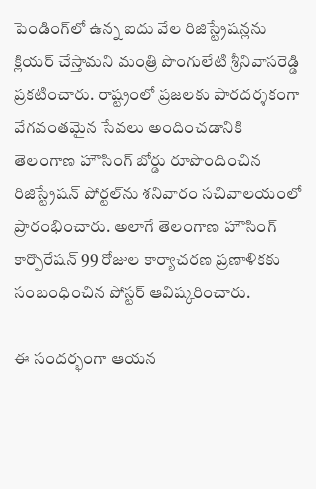పెండింగ్‌లో ఉన్న ఐదు వేల రిజిస్ట్రేషన్లను క్లియర్ చేస్తామని మంత్రి పొంగులేటి శ్రీనివాసరెడ్డి ప్రకటించారు. రాష్ట్రంలో ప్రజలకు పారదర్శకంగా వేగవంతమైన సేవలు అందించడానికి తెలంగాణ హౌసింగ్ బోర్డు రూపొందించిన రిజిస్ట్రేషన్ పోర్టల్‌ను శనివారం సచివాలయంలో ప్రారంభించారు. అలాగే తెలంగాణ హౌసింగ్ కార్పొరేషన్ 99 రోజుల కార్యాచరణ ప్రణాళికకు సంబంధించిన పోస్టర్ ఆవిష్కరించారు.

ఈ సందర్భంగా ఆయన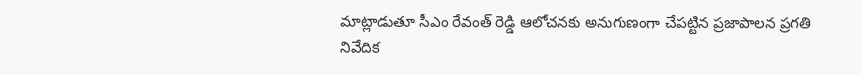మాట్లాడుతూ సీఎం రేవంత్ రెడ్డి ఆలోచనకు అనుగుణంగా చేపట్టిన ప్రజాపాలన ప్రగతి నివేదిక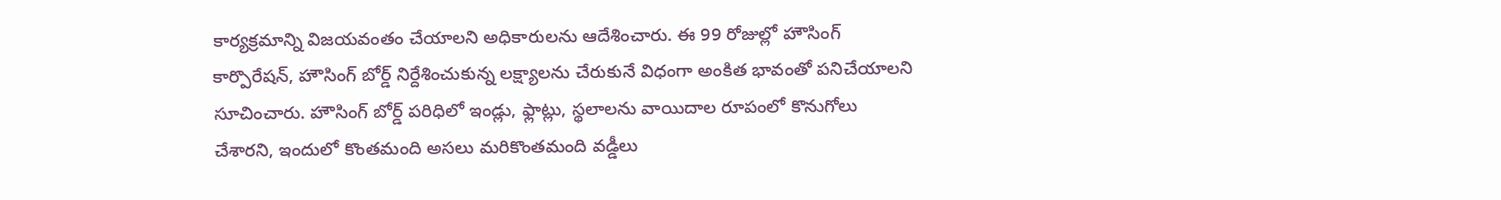కార్యక్రమాన్ని విజయవంతం చేయాలని అధికారులను ఆదేశించారు. ఈ 99 రోజుల్లో హౌసింగ్ కార్పొరేషన్, హౌసింగ్ బోర్డ్ నిర్దేశించుకున్న లక్ష్యాలను చేరుకునే విధంగా అంకిత భావంతో పనిచేయాలని సూచించారు. హౌసింగ్ బోర్డ్ పరిధిలో ఇండ్లు, ఫ్లాట్లు, స్థలాలను వాయిదాల రూపంలో కొనుగోలు చేశారని, ఇందులో కొంతమంది అసలు మరికొంతమంది వడ్డీలు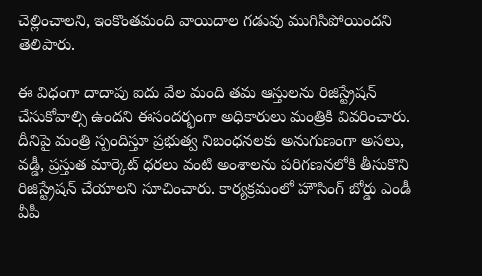చెల్లించాలని, ఇంకొంతమంది వాయిదాల గడువు ముగిసిపోయిందని తెలిపారు.

ఈ విధంగా దాదాపు ఐదు వేల మంది తమ ఆస్తులను రిజిస్ట్రేషన్ చేసుకోవాల్సి ఉందని ఈసందర్భంగా అధికారులు మంత్రికి వివరించారు. దీనిపై మంత్రి స్పందిస్తూ ప్రభుత్వ నిబంధనలకు అనుగుణంగా అసలు, వడ్డీ, ప్రస్తుత మార్కెట్ ధరలు వంటి అంశాలను పరిగణనలోకి తీసుకొని రిజిస్ట్రేషన్ చేయాలని సూచించారు. కార్యక్రమంలో హౌసింగ్ బోర్డు ఎండీ వీపీ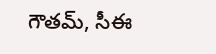గౌతమ్, సీఈ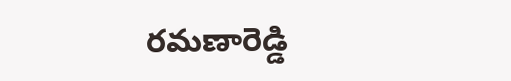రమణారెడ్డి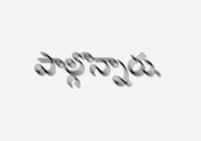పాల్గొన్నారు.